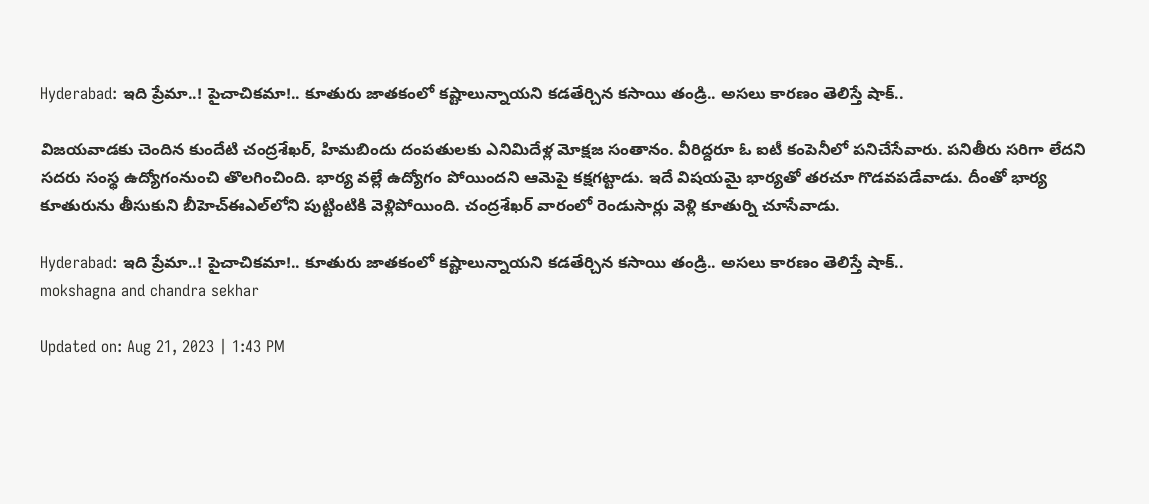Hyderabad: ఇది ప్రేమా..! పైచాచికమా!.. కూతురు జాతకంలో కష్టాలున్నాయని కడతేర్చిన కసాయి తండ్రి.. అసలు కారణం తెలిస్తే షాక్..

విజయవాడకు చెందిన కుందేటి చంద్రశేఖర్‌, హిమబిందు దంపతులకు ఎనిమిదేళ్ల మోక్షజ సంతానం. వీరిద్దరూ ఓ ఐటీ కంపెనీలో పనిచేసేవారు. పనితీరు సరిగా లేదని సదరు సంస్థ ఉద్యోగంనుంచి తొలగించింది. భార్య వల్లే ఉద్యోగం పోయిందని ఆమెపై కక్షగట్టాడు. ఇదే విషయమై భార్యతో తరచూ గొడవపడేవాడు. దీంతో భార్య కూతురును తీసుకుని బీహెచ్‌ఈఎల్‌లోని పుట్టింటికి వెళ్లిపోయింది. చంద్రశేఖర్‌ వారంలో రెండుసార్లు వెళ్లి కూతుర్ని చూసేవాడు.

Hyderabad: ఇది ప్రేమా..! పైచాచికమా!.. కూతురు జాతకంలో కష్టాలున్నాయని కడతేర్చిన కసాయి తండ్రి.. అసలు కారణం తెలిస్తే షాక్..
mokshagna and chandra sekhar

Updated on: Aug 21, 2023 | 1:43 PM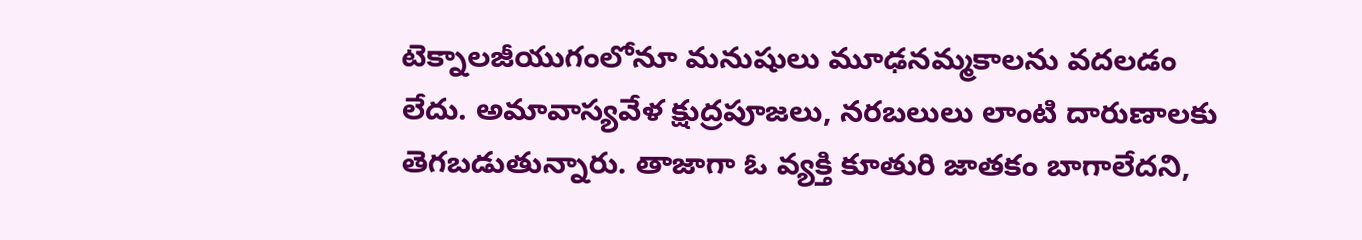టెక్నాలజీయుగంలోనూ మనుషులు మూఢనమ్మకాలను వదలడం లేదు. అమావాస్యవేళ క్షుద్రపూజలు, నరబలులు లాంటి దారుణాలకు తెగబడుతున్నారు. తాజాగా ఓ వ్యక్తి కూతురి జాతకం బాగాలేదని,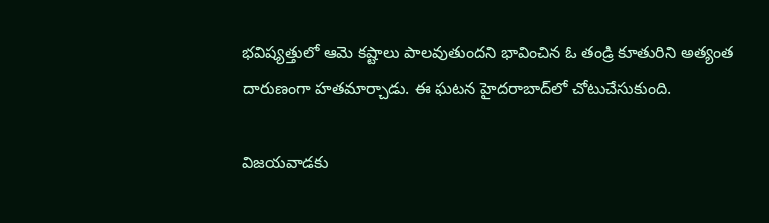భవిష్యత్తులో ఆమె కష్టాలు పాలవుతుందని భావించిన ఓ తండ్రి కూతురిని అత్యంత దారుణంగా హతమార్చాడు. ఈ ఘటన హైదరాబాద్‌లో చోటుచేసుకుంది.

విజయవాడకు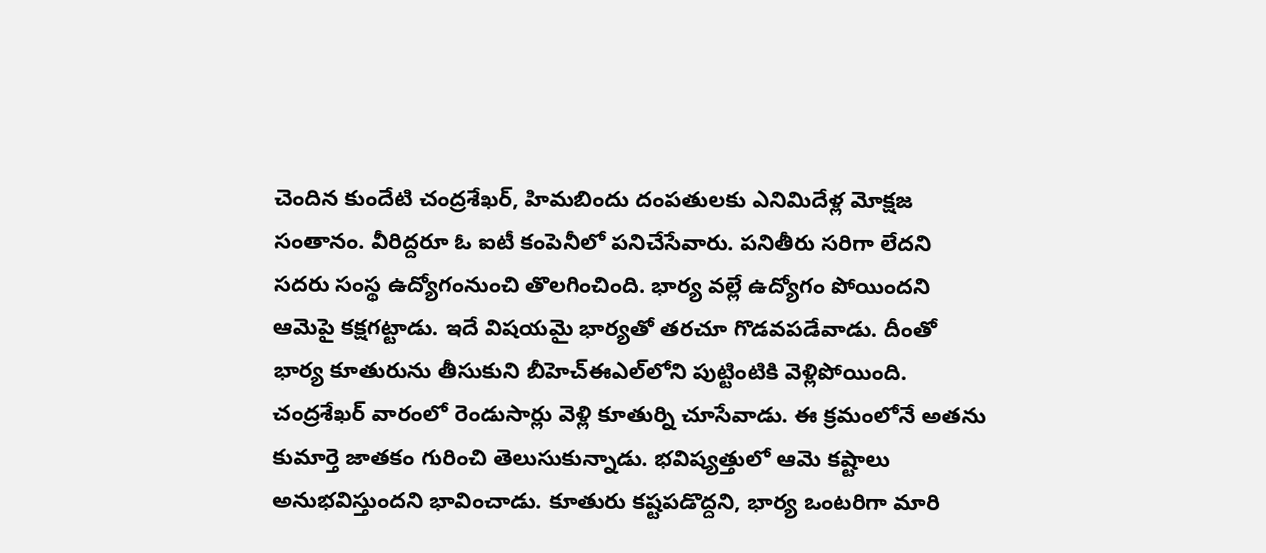చెందిన కుందేటి చంద్రశేఖర్‌, హిమబిందు దంపతులకు ఎనిమిదేళ్ల మోక్షజ సంతానం. వీరిద్దరూ ఓ ఐటీ కంపెనీలో పనిచేసేవారు. పనితీరు సరిగా లేదని సదరు సంస్థ ఉద్యోగంనుంచి తొలగించింది. భార్య వల్లే ఉద్యోగం పోయిందని ఆమెపై కక్షగట్టాడు. ఇదే విషయమై భార్యతో తరచూ గొడవపడేవాడు. దీంతో భార్య కూతురును తీసుకుని బీహెచ్‌ఈఎల్‌లోని పుట్టింటికి వెళ్లిపోయింది. చంద్రశేఖర్‌ వారంలో రెండుసార్లు వెళ్లి కూతుర్ని చూసేవాడు. ఈ క్రమంలోనే అతను కుమార్తె జాతకం గురించి తెలుసుకున్నాడు. భవిష్యత్తులో ఆమె కష్టాలు అనుభవిస్తుందని భావించాడు. కూతురు కష్టపడొద్దని, భార్య ఒంటరిగా మారి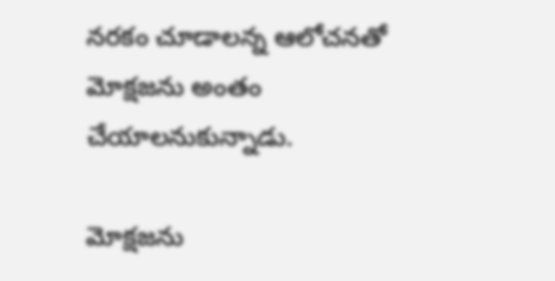నరకం చూడాలన్న ఆలోచనతో మోక్షజను అంతం చేయాలనుకున్నాడు.

మోక్షజను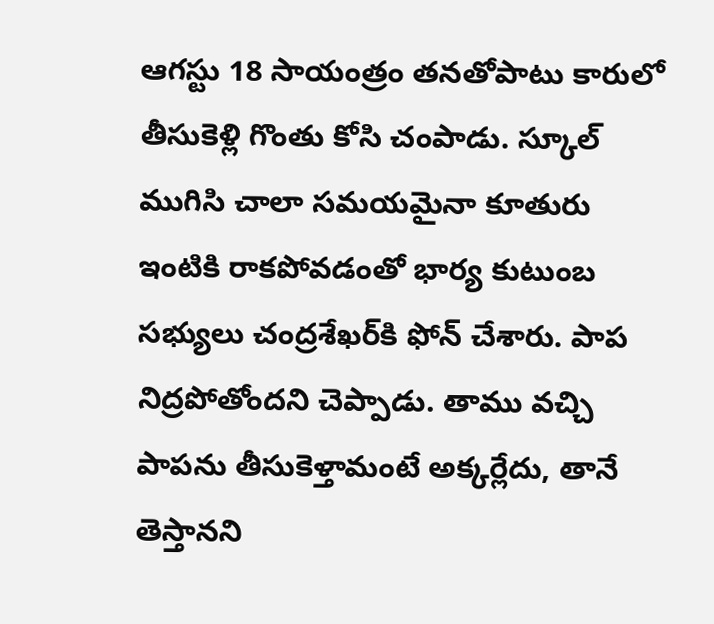ఆగస్టు 18 సాయంత్రం తనతోపాటు కారులో తీసుకెళ్లి గొంతు కోసి చంపాడు. స్కూల్‌ ముగిసి చాలా సమయమైనా కూతురు ఇంటికి రాకపోవడంతో భార్య కుటుంబ సభ్యులు చంద్రశేఖర్‌కి ఫోన్‌ చేశారు. పాప నిద్రపోతోందని చెప్పాడు. తాము వచ్చి పాపను తీసుకెళ్తామంటే అక్కర్లేదు, తానే తెస్తానని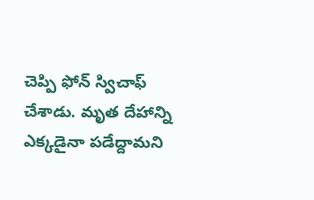చెప్పి ఫోన్‌ స్విచాఫ్‌ చేశాడు. మృత దేహాన్ని ఎక్కడైనా పడేద్దామని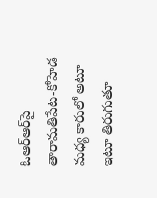ఓఆర్‌ఆర్‌పై తారామతిపేట-కోహెడ మధ్య కారులో అటూ ఇటూ తిరుగుతూ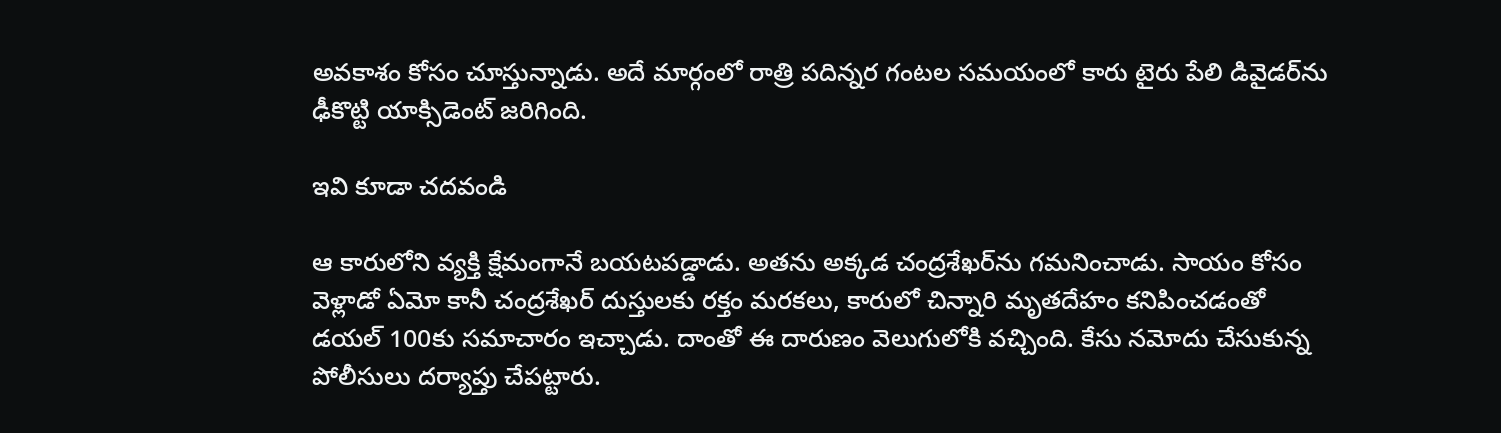అవకాశం కోసం చూస్తున్నాడు. అదే మార్గంలో రాత్రి పదిన్నర గంటల సమయంలో కారు టైరు పేలి డివైడర్‌ను ఢీకొట్టి యాక్సిడెంట్‌ జరిగింది.

ఇవి కూడా చదవండి

ఆ కారులోని వ్యక్తి క్షేమంగానే బయటపడ్డాడు. అతను అక్కడ చంద్రశేఖర్‌ను గమనించాడు. సాయం కోసం వెళ్లాడో ఏమో కానీ చంద్రశేఖర్‌ దుస్తులకు రక్తం మరకలు, కారులో చిన్నారి మృతదేహం కనిపించడంతో డయల్‌ 100కు సమాచారం ఇచ్చాడు. దాంతో ఈ దారుణం వెలుగులోకి వచ్చింది. కేసు నమోదు చేసుకున్న పోలీసులు దర్యాప్తు చేపట్టారు.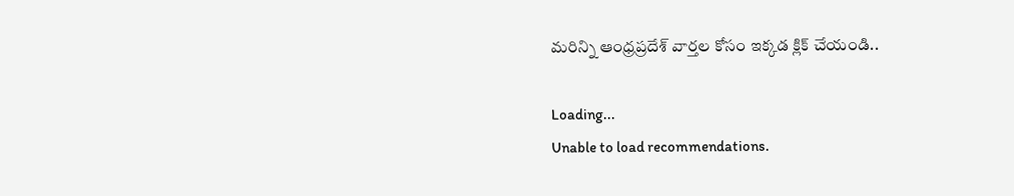మరిన్ని ఆంధ్రప్రదేశ్ వార్తల కోసం ఇక్కడ క్లిక్ చేయండి..

Loading...
Unable to load recommendations.